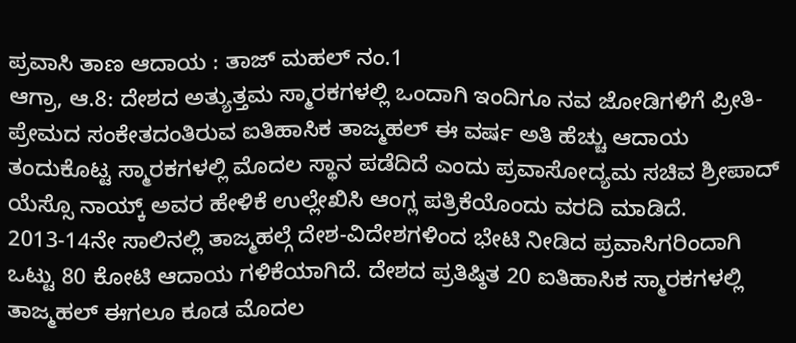ಪ್ರವಾಸಿ ತಾಣ ಆದಾಯ : ತಾಜ್ ಮಹಲ್ ನಂ.1
ಆಗ್ರಾ, ಆ.8: ದೇಶದ ಅತ್ಯುತ್ತಮ ಸ್ಮಾರಕಗಳಲ್ಲಿ ಒಂದಾಗಿ ಇಂದಿಗೂ ನವ ಜೋಡಿಗಳಿಗೆ ಪ್ರೀತಿ-ಪ್ರೇಮದ ಸಂಕೇತದಂತಿರುವ ಐತಿಹಾಸಿಕ ತಾಜ್ಮಹಲ್ ಈ ವರ್ಷ ಅತಿ ಹೆಚ್ಚು ಆದಾಯ ತಂದುಕೊಟ್ಟ ಸ್ಮಾರಕಗಳಲ್ಲಿ ಮೊದಲ ಸ್ಥಾನ ಪಡೆದಿದೆ ಎಂದು ಪ್ರವಾಸೋದ್ಯಮ ಸಚಿವ ಶ್ರೀಪಾದ್ ಯೆಸ್ಸೊ ನಾಯ್ಕ್ ಅವರ ಹೇಳಿಕೆ ಉಲ್ಲೇಖಿಸಿ ಆಂಗ್ಲ ಪತ್ರಿಕೆಯೊಂದು ವರದಿ ಮಾಡಿದೆ.
2013-14ನೇ ಸಾಲಿನಲ್ಲಿ ತಾಜ್ಮಹಲ್ಗೆ ದೇಶ-ವಿದೇಶಗಳಿಂದ ಭೇಟಿ ನೀಡಿದ ಪ್ರವಾಸಿಗರಿಂದಾಗಿ ಒಟ್ಟು 80 ಕೋಟಿ ಆದಾಯ ಗಳಿಕೆಯಾಗಿದೆ. ದೇಶದ ಪ್ರತಿಷ್ಠಿತ 20 ಐತಿಹಾಸಿಕ ಸ್ಮಾರಕಗಳಲ್ಲಿ ತಾಜ್ಮಹಲ್ ಈಗಲೂ ಕೂಡ ಮೊದಲ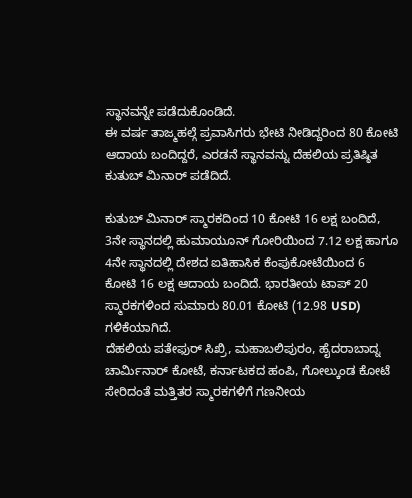ಸ್ಥಾನವನ್ನೇ ಪಡೆದುಕೊಂಡಿದೆ.
ಈ ವರ್ಷ ತಾಜ್ಮಹಲ್ಗೆ ಪ್ರವಾಸಿಗರು ಭೇಟಿ ನೀಡಿದ್ದರಿಂದ 80 ಕೋಟಿ ಆದಾಯ ಬಂದಿದ್ದರೆ, ಎರಡನೆ ಸ್ಥಾನವನ್ನು ದೆಹಲಿಯ ಪ್ರತಿಷ್ಠಿತ ಕುತುಬ್ ಮಿನಾರ್ ಪಡೆದಿದೆ.

ಕುತುಬ್ ಮಿನಾರ್ ಸ್ಮಾರಕದಿಂದ 10 ಕೋಟಿ 16 ಲಕ್ಷ ಬಂದಿದೆ, 3ನೇ ಸ್ಥಾನದಲ್ಲಿ ಹುಮಾಯೂನ್ ಗೋರಿಯಿಂದ 7.12 ಲಕ್ಷ ಹಾಗೂ 4ನೇ ಸ್ಥಾನದಲ್ಲಿ ದೇಶದ ಐತಿಹಾಸಿಕ ಕೆಂಪುಕೋಟೆಯಿಂದ 6 ಕೋಟಿ 16 ಲಕ್ಷ ಆದಾಯ ಬಂದಿದೆ. ಭಾರತೀಯ ಟಾಪ್ 20 ಸ್ಮಾರಕಗಳಿಂದ ಸುಮಾರು 80.01 ಕೋಟಿ (12.98 USD) ಗಳಿಕೆಯಾಗಿದೆ.
ದೆಹಲಿಯ ಪತೇಫುರ್ ಸಿಖ್ರಿ, ಮಹಾಬಲಿಪುರಂ, ಹೈದರಾಬಾದ್ನ ಚಾರ್ಮಿನಾರ್ ಕೋಟೆ, ಕರ್ನಾಟಕದ ಹಂಪಿ, ಗೋಲ್ಕುಂಡ ಕೋಟೆ ಸೇರಿದಂತೆ ಮತ್ತಿತರ ಸ್ಮಾರಕಗಳಿಗೆ ಗಣನೀಯ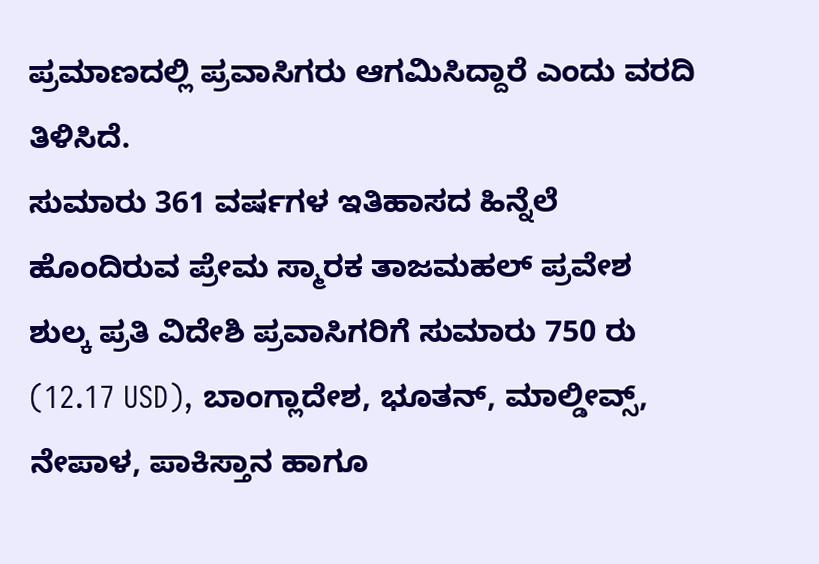ಪ್ರಮಾಣದಲ್ಲಿ ಪ್ರವಾಸಿಗರು ಆಗಮಿಸಿದ್ದಾರೆ ಎಂದು ವರದಿ ತಿಳಿಸಿದೆ.
ಸುಮಾರು 361 ವರ್ಷಗಳ ಇತಿಹಾಸದ ಹಿನ್ನೆಲೆ ಹೊಂದಿರುವ ಪ್ರೇಮ ಸ್ಮಾರಕ ತಾಜಮಹಲ್ ಪ್ರವೇಶ ಶುಲ್ಕ ಪ್ರತಿ ವಿದೇಶಿ ಪ್ರವಾಸಿಗರಿಗೆ ಸುಮಾರು 750 ರು (12.17 USD), ಬಾಂಗ್ಲಾದೇಶ, ಭೂತನ್, ಮಾಲ್ಡೀವ್ಸ್, ನೇಪಾಳ, ಪಾಕಿಸ್ತಾನ ಹಾಗೂ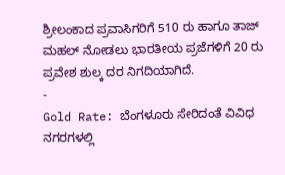ಶ್ರೀಲಂಕಾದ ಪ್ರವಾಸಿಗರಿಗೆ 510 ರು ಹಾಗೂ ತಾಜ್ ಮಹಲ್ ನೋಡಲು ಭಾರತೀಯ ಪ್ರಜೆಗಳಿಗೆ 20 ರು ಪ್ರವೇಶ ಶುಲ್ಕ ದರ ನಿಗದಿಯಾಗಿದೆ.
-
Gold Rate: ಬೆಂಗಳೂರು ಸೇರಿದಂತೆ ವಿವಿಧ ನಗರಗಳಲ್ಲಿ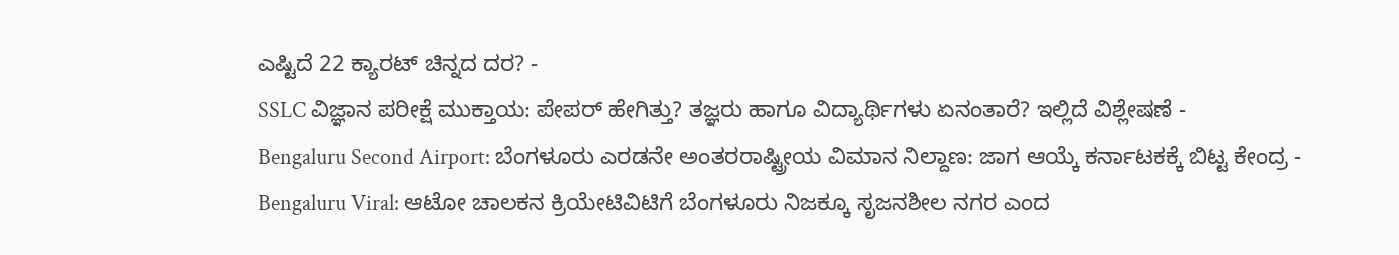ಎಷ್ಟಿದೆ 22 ಕ್ಯಾರಟ್ ಚಿನ್ನದ ದರ? -
SSLC ವಿಜ್ಞಾನ ಪರೀಕ್ಷೆ ಮುಕ್ತಾಯ: ಪೇಪರ್ ಹೇಗಿತ್ತು? ತಜ್ಞರು ಹಾಗೂ ವಿದ್ಯಾರ್ಥಿಗಳು ಏನಂತಾರೆ? ಇಲ್ಲಿದೆ ವಿಶ್ಲೇಷಣೆ -
Bengaluru Second Airport: ಬೆಂಗಳೂರು ಎರಡನೇ ಅಂತರರಾಷ್ಟ್ರೀಯ ವಿಮಾನ ನಿಲ್ದಾಣ: ಜಾಗ ಆಯ್ಕೆ ಕರ್ನಾಟಕಕ್ಕೆ ಬಿಟ್ಟ ಕೇಂದ್ರ -
Bengaluru Viral: ಆಟೋ ಚಾಲಕನ ಕ್ರಿಯೇಟಿವಿಟಿಗೆ ಬೆಂಗಳೂರು ನಿಜಕ್ಕೂ ಸೃಜನಶೀಲ ನಗರ ಎಂದ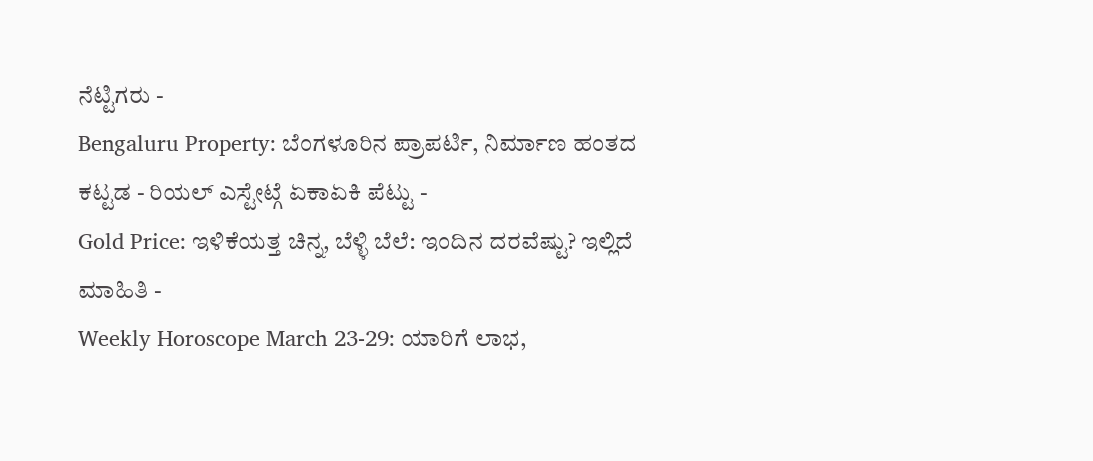ನೆಟ್ಟಿಗರು -
Bengaluru Property: ಬೆಂಗಳೂರಿನ ಪ್ರಾಪರ್ಟಿ, ನಿರ್ಮಾಣ ಹಂತದ ಕಟ್ಟಡ - ರಿಯಲ್ ಎಸ್ಟೇಟ್ಗೆ ಏಕಾಏಕಿ ಪೆಟ್ಟು -
Gold Price: ಇಳಿಕೆಯತ್ತ ಚಿನ್ನ, ಬೆಳ್ಳಿ ಬೆಲೆ: ಇಂದಿನ ದರವೆಷ್ಟು? ಇಲ್ಲಿದೆ ಮಾಹಿತಿ -
Weekly Horoscope March 23-29: ಯಾರಿಗೆ ಲಾಭ,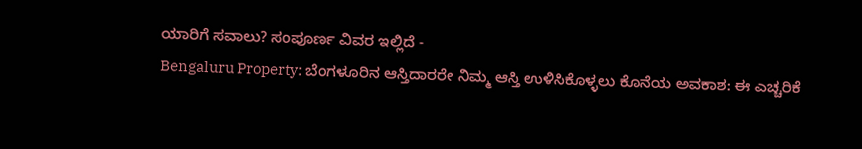ಯಾರಿಗೆ ಸವಾಲು? ಸಂಪೂರ್ಣ ವಿವರ ಇಲ್ಲಿದೆ -
Bengaluru Property: ಬೆಂಗಳೂರಿನ ಆಸ್ತಿದಾರರೇ ನಿಮ್ಮ ಆಸ್ತಿ ಉಳಿಸಿಕೊಳ್ಳಲು ಕೊನೆಯ ಅವಕಾಶ: ಈ ಎಚ್ಚರಿಕೆ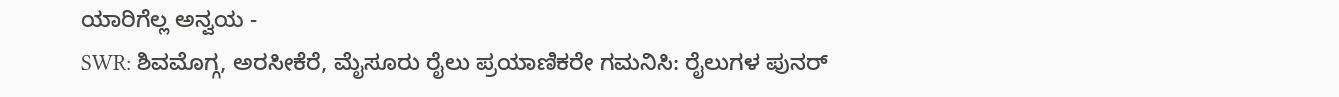ಯಾರಿಗೆಲ್ಲ ಅನ್ವಯ -
SWR: ಶಿವಮೊಗ್ಗ, ಅರಸೀಕೆರೆ, ಮೈಸೂರು ರೈಲು ಪ್ರಯಾಣಿಕರೇ ಗಮನಿಸಿ: ರೈಲುಗಳ ಪುನರ್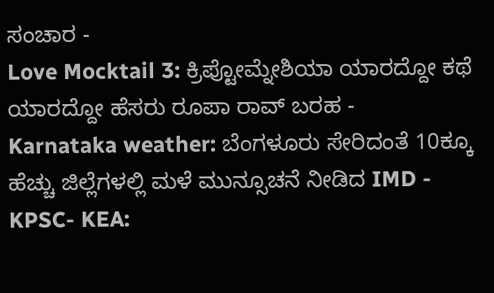ಸಂಚಾರ -
Love Mocktail 3: ಕ್ರಿಪ್ಟೋಮ್ನೇಶಿಯಾ ಯಾರದ್ದೋ ಕಥೆ ಯಾರದ್ದೋ ಹೆಸರು ರೂಪಾ ರಾವ್ ಬರಹ -
Karnataka weather: ಬೆಂಗಳೂರು ಸೇರಿದಂತೆ 10ಕ್ಕೂ ಹೆಚ್ಚು ಜಿಲ್ಲೆಗಳಲ್ಲಿ ಮಳೆ ಮುನ್ಸೂಚನೆ ನೀಡಿದ IMD -
KPSC- KEA: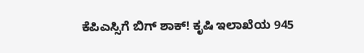ಕೆಪಿಎಸ್ಸಿಗೆ ಬಿಗ್ ಶಾಕ್! ಕೃಷಿ ಇಲಾಖೆಯ 945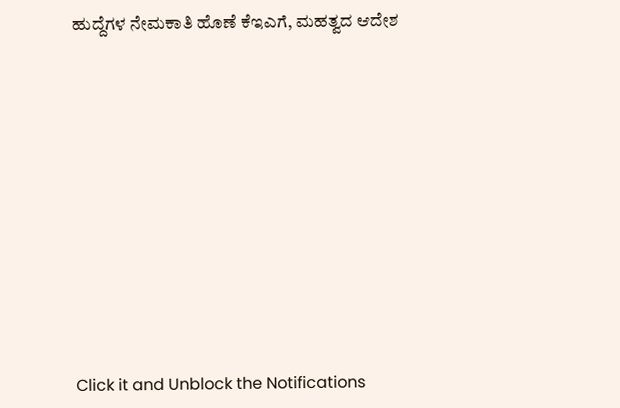ಹುದ್ದೆಗಳ ನೇಮಕಾತಿ ಹೊಣೆ ಕೆಇಎಗೆ, ಮಹತ್ವದ ಆದೇಶ












Click it and Unblock the Notifications